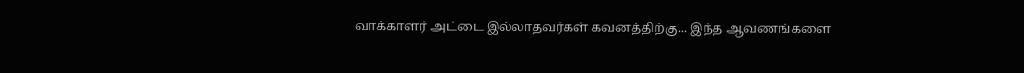வாக்காளர் அட்டை இல்லாதவர்கள் கவனத்திற்கு... இந்த ஆவணங்களை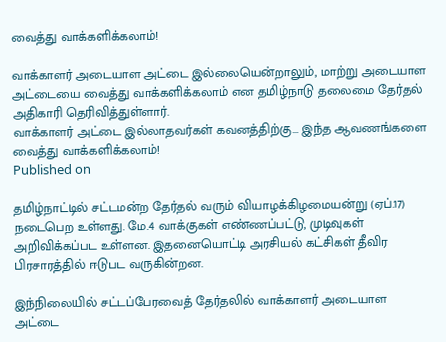வைத்து வாக்களிக்கலாம்!

வாக்காளர் அடையாள அட்டை இல்லையென்றாலும், மாற்று அடையாள அட்டையை வைத்து வாக்களிக்கலாம் என தமிழ்நாடு தலைமை தேர்தல் அதிகாரி தெரிவித்துள்ளார்.
வாக்காளர் அட்டை இல்லாதவர்கள் கவனத்திற்கு... இந்த ஆவணங்களை வைத்து வாக்களிக்கலாம்!
Published on

தமிழ்நாட்டில் சட்டமன்ற தேர்தல் வரும் வியாழக்கிழமையன்று (ஏப்.17) நடைபெற உள்ளது. மே.4 வாக்குகள் எண்ணப்பட்டு, முடிவுகள் அறிவிக்கப்பட உள்ளன. இதனையொட்டி அரசியல் கட்சிகள் தீவிர பிரசாரத்தில் ஈடுபட வருகின்றன.

இந்நிலையில் சட்டப்பேரவைத் தேர்தலில் வாக்காளர் அடையாள அட்டை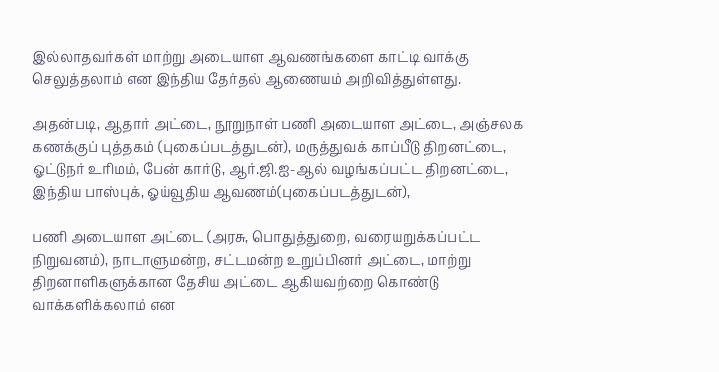இல்லாதவர்கள் மாற்று அடையாள ஆவணங்களை காட்டி வாக்கு செலுத்தலாம் என இந்திய தேர்தல் ஆணையம் அறிவித்துள்ளது.

அதன்படி, ஆதார் அட்டை, நூறுநாள் பணி அடையாள அட்டை, அஞ்சலக கணக்குப் புத்தகம் (புகைப்படத்துடன்), மருத்துவக் காப்பீடு திறனட்டை, ஓட்டுநர் உரிமம், பேன் கார்டு, ஆர்.ஜி.ஐ-ஆல் வழங்கப்பட்ட திறனட்டை, இந்திய பாஸ்புக், ஓய்வூதிய ஆவணம்(புகைப்படத்துடன்),

பணி அடையாள அட்டை (அரசு, பொதுத்துறை, வரையறுக்கப்பட்ட நிறுவனம்), நாடாளுமன்ற, சட்டமன்ற உறுப்பினர் அட்டை, மாற்று திறனாளிகளுக்கான தேசிய அட்டை ஆகியவற்றை கொண்டு வாக்களிக்கலாம் என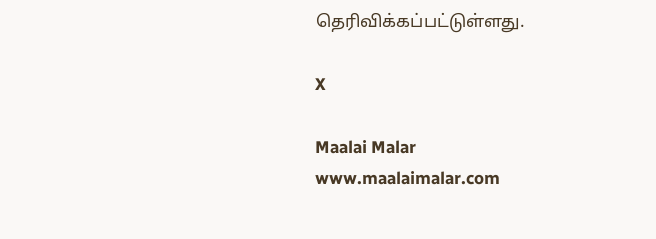தெரிவிக்கப்பட்டுள்ளது.

X

Maalai Malar
www.maalaimalar.com